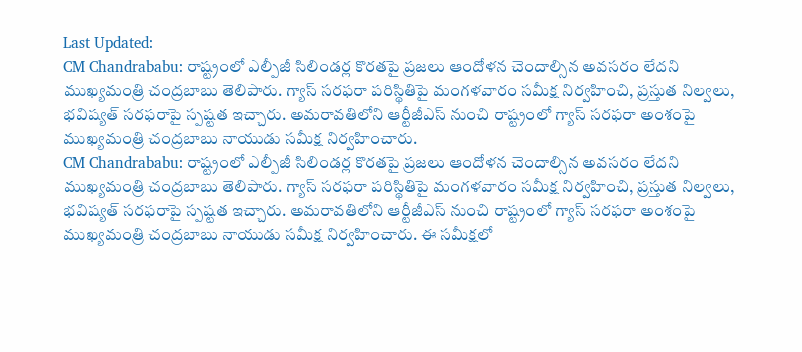Last Updated:
CM Chandrababu: రాష్ట్రంలో ఎల్పీజీ సిలిండర్ల కొరతపై ప్రజలు ఆందోళన చెందాల్సిన అవసరం లేదని ముఖ్యమంత్రి చంద్రబాబు తెలిపారు. గ్యాస్ సరఫరా పరిస్థితిపై మంగళవారం సమీక్ష నిర్వహించి, ప్రస్తుత నిల్వలు, భవిష్యత్ సరఫరాపై స్పష్టత ఇచ్చారు. అమరావతిలోని ఆర్టీజీఎస్ నుంచి రాష్ట్రంలో గ్యాస్ సరఫరా అంశంపై ముఖ్యమంత్రి చంద్రబాబు నాయుడు సమీక్ష నిర్వహించారు.
CM Chandrababu: రాష్ట్రంలో ఎల్పీజీ సిలిండర్ల కొరతపై ప్రజలు ఆందోళన చెందాల్సిన అవసరం లేదని ముఖ్యమంత్రి చంద్రబాబు తెలిపారు. గ్యాస్ సరఫరా పరిస్థితిపై మంగళవారం సమీక్ష నిర్వహించి, ప్రస్తుత నిల్వలు, భవిష్యత్ సరఫరాపై స్పష్టత ఇచ్చారు. అమరావతిలోని ఆర్టీజీఎస్ నుంచి రాష్ట్రంలో గ్యాస్ సరఫరా అంశంపై ముఖ్యమంత్రి చంద్రబాబు నాయుడు సమీక్ష నిర్వహించారు. ఈ సమీక్షలో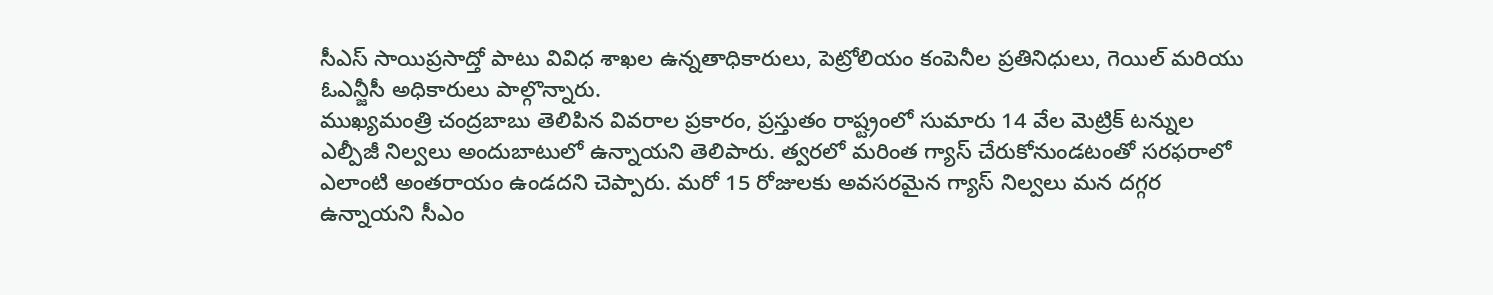సీఎస్ సాయిప్రసాద్తో పాటు వివిధ శాఖల ఉన్నతాధికారులు, పెట్రోలియం కంపెనీల ప్రతినిధులు, గెయిల్ మరియు ఓఎన్జీసీ అధికారులు పాల్గొన్నారు.
ముఖ్యమంత్రి చంద్రబాబు తెలిపిన వివరాల ప్రకారం, ప్రస్తుతం రాష్ట్రంలో సుమారు 14 వేల మెట్రిక్ టన్నుల ఎల్పీజీ నిల్వలు అందుబాటులో ఉన్నాయని తెలిపారు. త్వరలో మరింత గ్యాస్ చేరుకోనుండటంతో సరఫరాలో ఎలాంటి అంతరాయం ఉండదని చెప్పారు. మరో 15 రోజులకు అవసరమైన గ్యాస్ నిల్వలు మన దగ్గర ఉన్నాయని సీఎం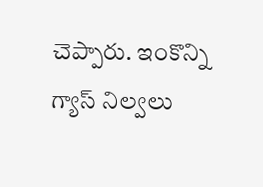చెప్పారు. ఇంకొన్ని గ్యాస్ నిల్వలు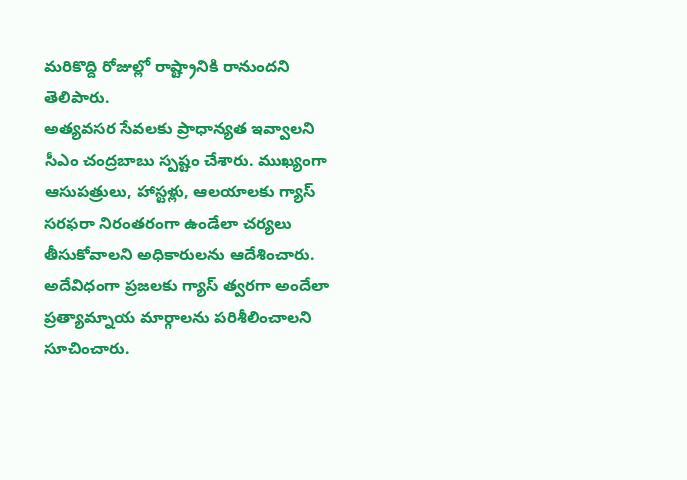మరికొద్ది రోజుల్లో రాష్ట్రానికి రానుందని తెలిపారు.
అత్యవసర సేవలకు ప్రాధాన్యత ఇవ్వాలని సీఎం చంద్రబాబు స్పష్టం చేశారు. ముఖ్యంగా ఆసుపత్రులు, హాస్టళ్లు, ఆలయాలకు గ్యాస్ సరఫరా నిరంతరంగా ఉండేలా చర్యలు తీసుకోవాలని అధికారులను ఆదేశించారు. అదేవిధంగా ప్రజలకు గ్యాస్ త్వరగా అందేలా ప్రత్యామ్నాయ మార్గాలను పరిశీలించాలని సూచించారు.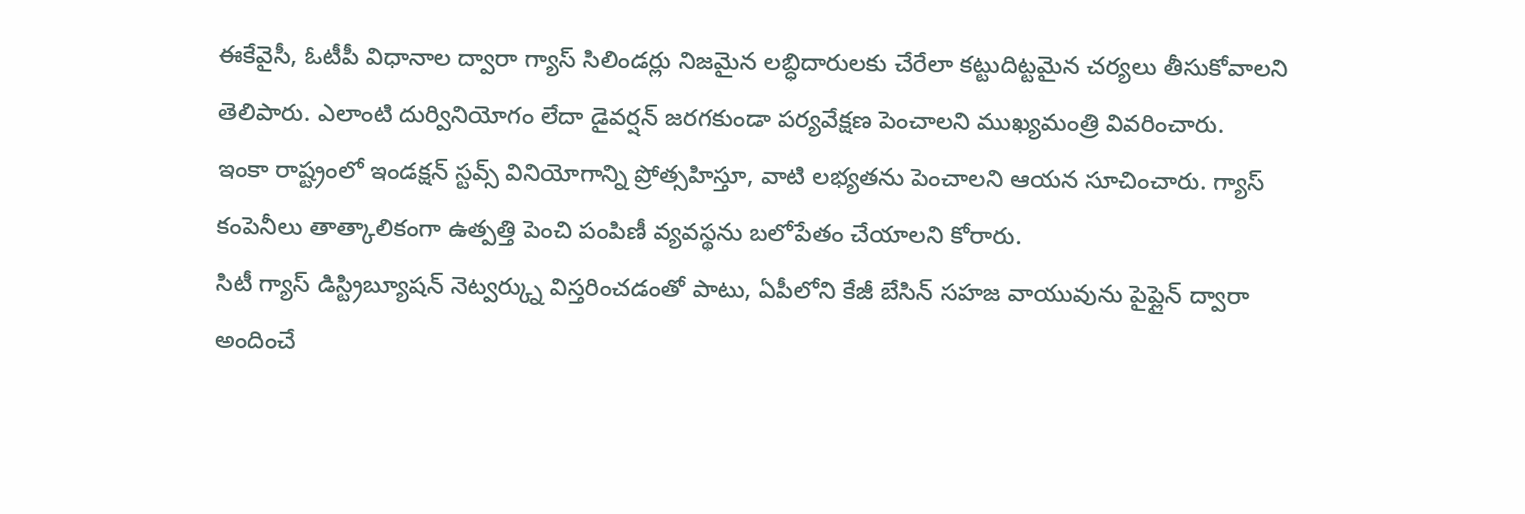ఈకేవైసీ, ఓటీపీ విధానాల ద్వారా గ్యాస్ సిలిండర్లు నిజమైన లబ్ధిదారులకు చేరేలా కట్టుదిట్టమైన చర్యలు తీసుకోవాలని తెలిపారు. ఎలాంటి దుర్వినియోగం లేదా డైవర్షన్ జరగకుండా పర్యవేక్షణ పెంచాలని ముఖ్యమంత్రి వివరించారు.
ఇంకా రాష్ట్రంలో ఇండక్షన్ స్టవ్స్ వినియోగాన్ని ప్రోత్సహిస్తూ, వాటి లభ్యతను పెంచాలని ఆయన సూచించారు. గ్యాస్ కంపెనీలు తాత్కాలికంగా ఉత్పత్తి పెంచి పంపిణీ వ్యవస్థను బలోపేతం చేయాలని కోరారు.
సిటీ గ్యాస్ డిస్ట్రిబ్యూషన్ నెట్వర్క్ను విస్తరించడంతో పాటు, ఏపీలోని కేజీ బేసిన్ సహజ వాయువును పైప్లైన్ ద్వారా అందించే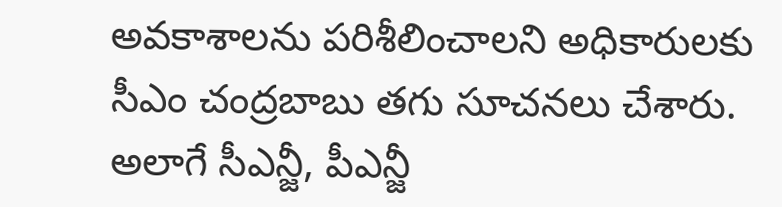అవకాశాలను పరిశీలించాలని అధికారులకు సీఎం చంద్రబాబు తగు సూచనలు చేశారు. అలాగే సీఎన్జీ, పీఎన్జీ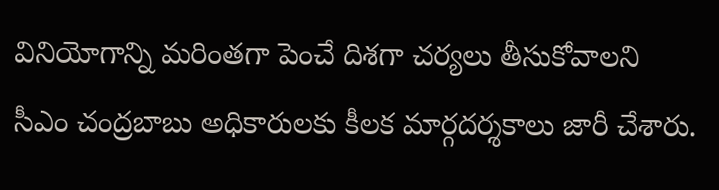వినియోగాన్ని మరింతగా పెంచే దిశగా చర్యలు తీసుకోవాలని సీఎం చంద్రబాబు అధికారులకు కీలక మార్గదర్శకాలు జారీ చేశారు.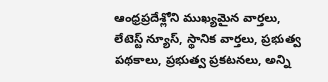ఆంధ్రప్రదేశ్లోని ముఖ్యమైన వార్తలు, లేటెస్ట్ న్యూస్, స్థానిక వార్తలు, ప్రభుత్వ పథకాలు, ప్రభుత్వ ప్రకటనలు, అన్ని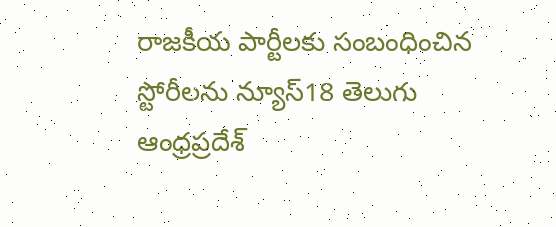రాజకీయ పార్టీలకు సంబంధించిన స్టోరీలను న్యూస్18 తెలుగు ఆంధ్రప్రదేశ్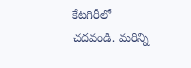కేటగిరీలో చదవండి. మరిన్ని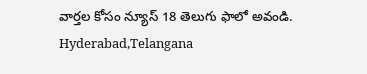వార్తల కోసం న్యూస్ 18 తెలుగు ఫాలో అవండి.
Hyderabad,Telangana